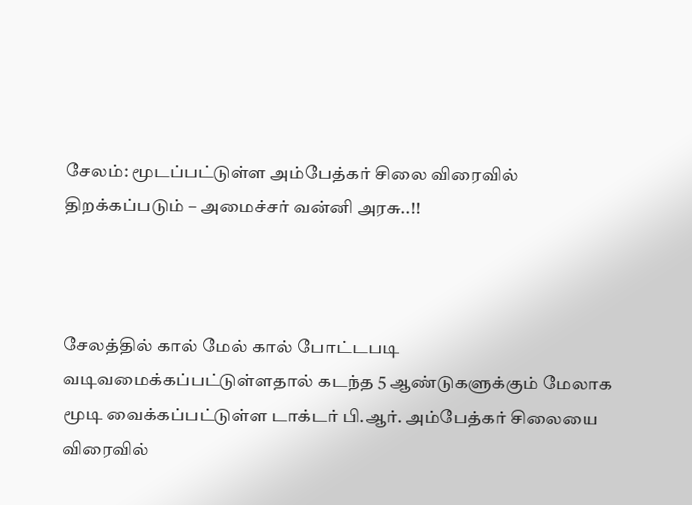சேலம்: மூடப்பட்டுள்ள அம்பேத்கர் சிலை விரைவில் திறக்கப்படும் – அமைச்சர் வன்னி அரசு..!!



சேலத்தில் கால் மேல் கால் போட்டபடி வடிவமைக்கப்பட்டுள்ளதால் கடந்த 5 ஆண்டுகளுக்கும் மேலாக மூடி வைக்கப்பட்டுள்ள டாக்டர் பி.ஆர். அம்பேத்கர் சிலையை விரைவில்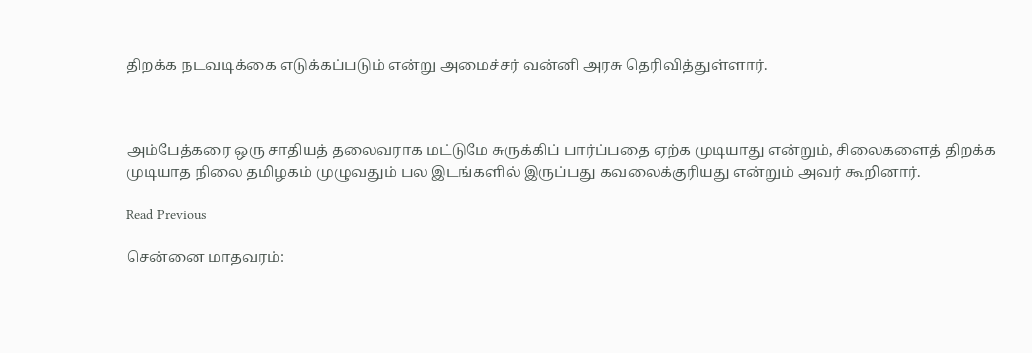திறக்க நடவடிக்கை எடுக்கப்படும் என்று அமைச்சர் வன்னி அரசு தெரிவித்துள்ளார்.



அம்பேத்கரை ஒரு சாதியத் தலைவராக மட்டுமே சுருக்கிப் பார்ப்பதை ஏற்க முடியாது என்றும், சிலைகளைத் திறக்க முடியாத நிலை தமிழகம் முழுவதும் பல இடங்களில் இருப்பது கவலைக்குரியது என்றும் அவர் கூறினார்.

Read Previous

சென்னை மாதவரம்: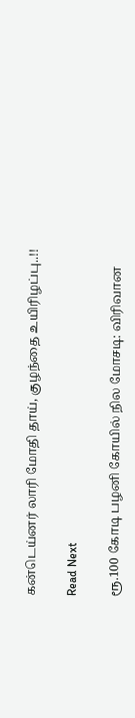கன்டெய்னர் லாரி மோதி தாய், குழந்தை உயிரிழப்பு..!!

Read Next

ரூ.100 கோடி பழனி கோயில் நில மோசடி: விரிவான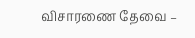விசாரணை தேவை –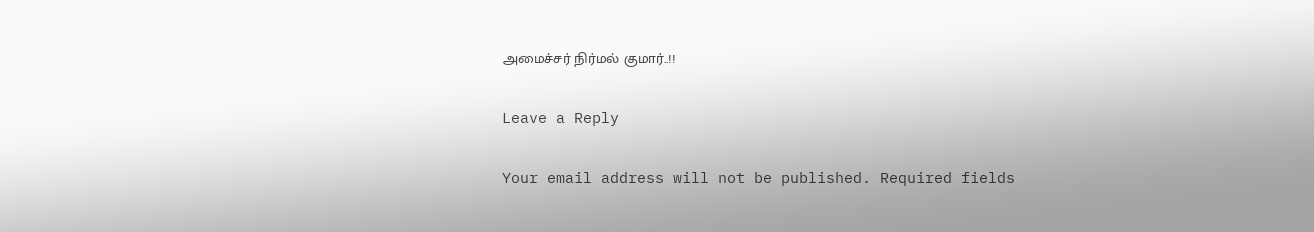அமைச்சர் நிர்மல் குமார்..!!

Leave a Reply

Your email address will not be published. Required fields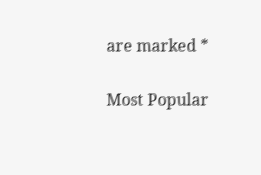are marked *

Most Popular